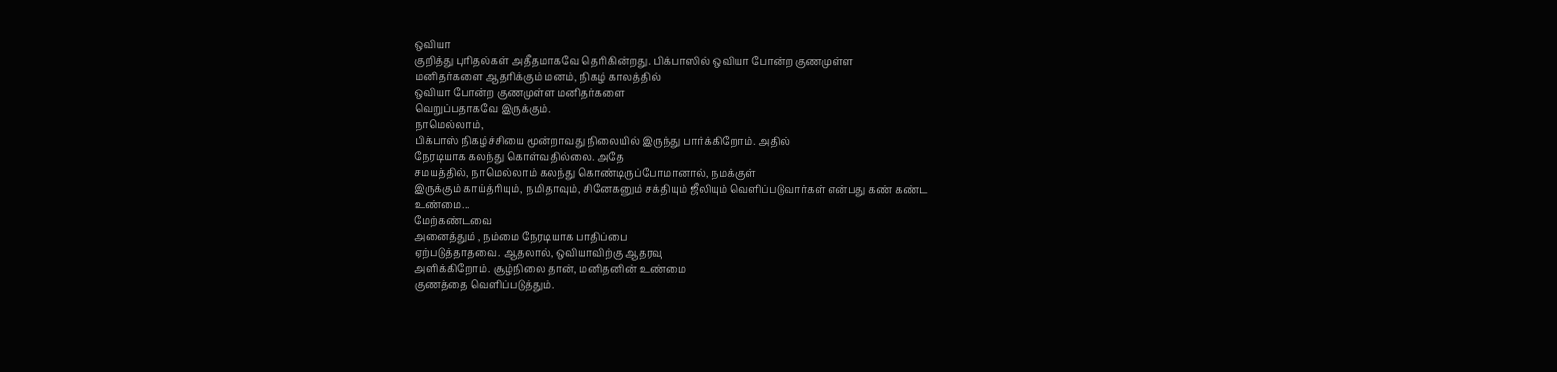ஒவியா
குறித்து புரிதல்கள் அதீதமாகவே தெரிகின்றது. பிக்பாஸில் ஒவியா போன்ற குணமுள்ள
மனிதர்களை ஆதரிக்கும் மனம், நிகழ் காலத்தில்
ஒவியா போன்ற குணமுள்ள மனிதர்களை
வெறுப்பதாகவே இருக்கும்.
நாமெல்லாம்,
பிக்பாஸ் நிகழ்ச்சியை மூன்றாவது நிலையில் இருந்து பார்க்கிறோம். அதில்
நேரடியாக கலந்து கொள்வதில்லை. அதே
சமயத்தில், நாமெல்லாம் கலந்து கொண்டிருப்போமானால், நமக்குள்
இருக்கும் காய்த்ரியும், நமிதாவும், சினேகனும் சக்தியும் ஜீலியும் வெளிப்படுவார்கள் என்பது கண் கண்ட
உண்மை...
மேற்கண்டவை
அனைத்தும் , நம்மை நேரடியாக பாதிப்பை
ஏற்படுத்தாதவை. ஆதலால், ஒவியாவிற்கு ஆதரவு
அளிக்கிறோம். சூழ்நிலை தான், மனிதனின் உண்மை
குணத்தை வெளிப்படுத்தும்.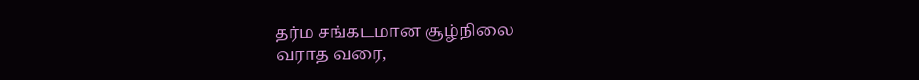தர்ம சங்கடமான சூழ்நிலை
வராத வரை,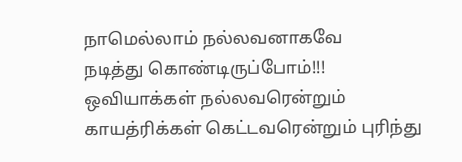நாமெல்லாம் நல்லவனாகவே
நடித்து கொண்டிருப்போம்!!! ஒவியாக்கள் நல்லவரென்றும் காயத்ரிக்கள் கெட்டவரென்றும் புரிந்து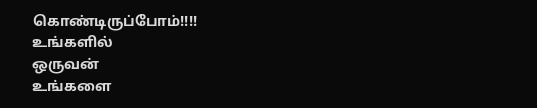கொண்டிருப்போம்!!!!
உங்களில்
ஒருவன்
உங்களை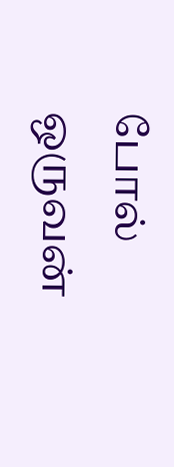போல் ஒருவன்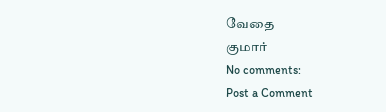வேதை
குமார்
No comments:
Post a Comment